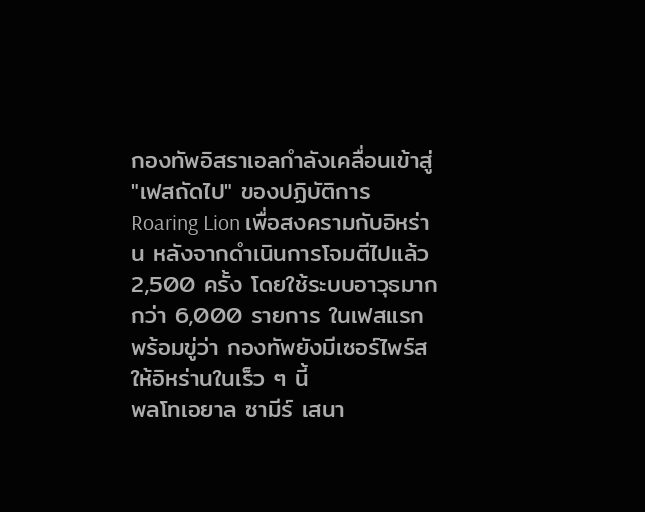กองทัพอิสราเอลกำลังเคลื่อนเข้าสู่ "เฟสถัดไป" ของปฏิบัติการ Roaring Lion เพื่อสงครามกับอิหร่าน หลังจากดำเนินการโจมตีไปแล้ว 2,500 ครั้ง โดยใช้ระบบอาวุธมากกว่า 6,000 รายการ ในเฟสแรก พร้อมขู่ว่า กองทัพยังมีเซอร์ไพร์สให้อิหร่านในเร็ว ๆ นี้
พลโทเอยาล ซามีร์ เสนา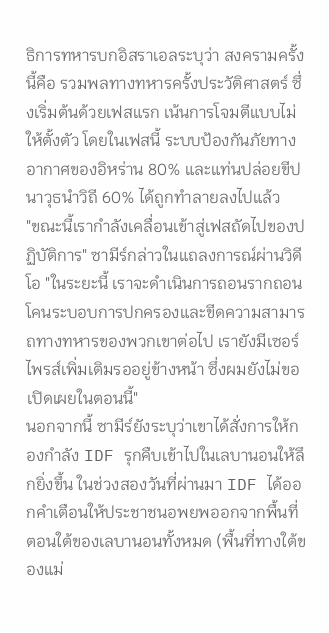ธิการทหารบกอิสราเอลระบุว่า สงครามครั้งนี้คือ รวมพลทางทหารครั้งประวัติศาสตร์ ซึ่งเริ่มต้นด้วยเฟสแรก เน้นการโจมตีแบบไม่ให้ตั้งตัว โดยในเฟสนี้ ระบบป้องกันภัยทางอากาศของอิหร่าน 80% และแท่นปล่อยขีปนาวุธนำวิถี 60% ได้ถูกทำลายลงไปแล้ว
"ขณะนี้เรากำลังเคลื่อนเข้าสู่เฟสถัดไปของปฏิบัติการ" ซามีร์กล่าวในแถลงการณ์ผ่านวิดีโอ "ในระยะนี้ เราจะดำเนินการถอนรากถอนโคนระบอบการปกครองและขีดความสามารถทางทหารของพวกเขาต่อไป เรายังมีเซอร์ไพรส์เพิ่มเติมรออยู่ข้างหน้า ซึ่งผมยังไม่ขอเปิดเผยในตอนนี้"
นอกจากนี้ ซามีร์ยังระบุว่าเขาได้สั่งการให้กองกำลัง IDF รุกคืบเข้าไปในเลบานอนให้ลึกยิ่งขึ้น ในช่วงสองวันที่ผ่านมา IDF ได้ออกคำเตือนให้ประชาชนอพยพออกจากพื้นที่ตอนใต้ของเลบานอนทั้งหมด (พื้นที่ทางใต้ของแม่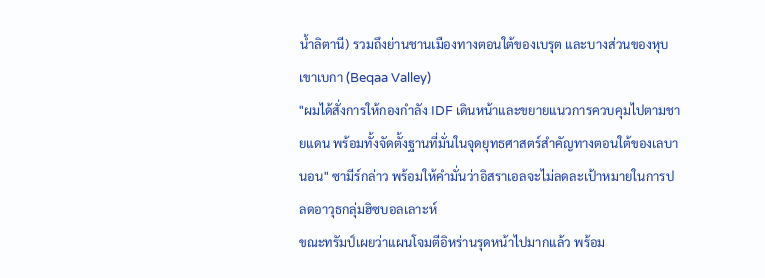น้ำลิตานี) รวมถึงย่านชานเมืองทางตอนใต้ของเบรุต และบางส่วนของหุบเขาเบกา (Beqaa Valley)
"ผมได้สั่งการให้กองกำลัง IDF เดินหน้าและขยายแนวการควบคุมไปตามชายแดน พร้อมทั้งจัดตั้งฐานที่มั่นในจุดยุทธศาสตร์สำคัญทางตอนใต้ของเลบานอน" ซามีร์กล่าว พร้อมให้คำมั่นว่าอิสราเอลจะไม่ลดละเป้าหมายในการปลดอาวุธกลุ่มฮิซบอลเลาะห์
ขณะทรัมป์เผยว่าแผนโจมตีอิหร่านรุดหน้าไปมากแล้ว พร้อม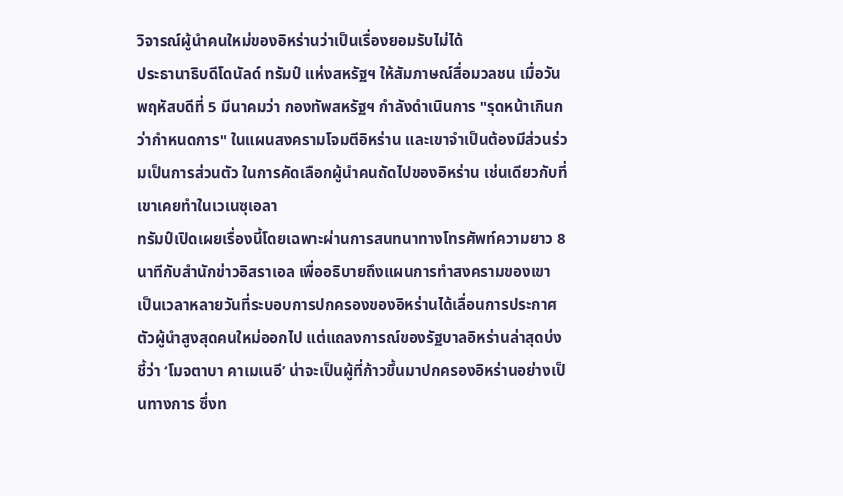วิจารณ์ผู้นำคนใหม่ของอิหร่านว่าเป็นเรื่องยอมรับไม่ได้
ประธานาธิบดีโดนัลด์ ทรัมป์ แห่งสหรัฐฯ ให้สัมภาษณ์สื่อมวลชน เมื่อวันพฤหัสบดีที่ 5 มีนาคมว่า กองทัพสหรัฐฯ กำลังดำเนินการ "รุดหน้าเกินกว่ากำหนดการ" ในแผนสงครามโจมตีอิหร่าน และเขาจำเป็นต้องมีส่วนร่วมเป็นการส่วนตัว ในการคัดเลือกผู้นำคนถัดไปของอิหร่าน เช่นเดียวกับที่เขาเคยทำในเวเนซุเอลา
ทรัมป์เปิดเผยเรื่องนี้โดยเฉพาะผ่านการสนทนาทางโทรศัพท์ความยาว 8 นาทีกับสำนักข่าวอิสราเอล เพื่ออธิบายถึงแผนการทำสงครามของเขา
เป็นเวลาหลายวันที่ระบอบการปกครองของอิหร่านได้เลื่อนการประกาศตัวผู้นำสูงสุดคนใหม่ออกไป แต่แถลงการณ์ของรัฐบาลอิหร่านล่าสุดบ่งชี้ว่า ‘โมจตาบา คาเมเนอี’ น่าจะเป็นผู้ที่ก้าวขึ้นมาปกครองอิหร่านอย่างเป็นทางการ ซึ่งท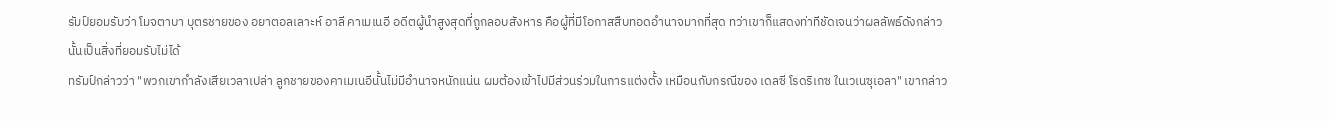รัมป์ยอมรับว่า โมจตาบา บุตรชายของ อยาตอลเลาะห์ อาลี คาเมเนอี อดีตผู้นำสูงสุดที่ถูกลอบสังหาร คือผู้ที่มีโอกาสสืบทอดอำนาจมากที่สุด ทว่าเขาก็แสดงท่าทีชัดเจนว่าผลลัพธ์ดังกล่าวนั้นเป็นสิ่งที่ยอมรับไม่ได้
ทรัมป์กล่าวว่า "พวกเขากำลังเสียเวลาเปล่า ลูกชายของคาเมเนอีนั้นไม่มีอำนาจหนักแน่น ผมต้องเข้าไปมีส่วนร่วมในการแต่งตั้ง เหมือนกับกรณีของ เดลซี โรดริเกซ ในเวเนซุเอลา" เขากล่าว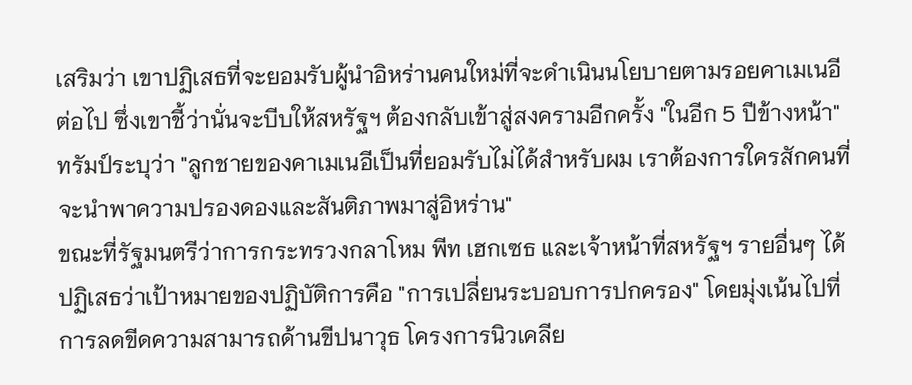เสริมว่า เขาปฏิเสธที่จะยอมรับผู้นำอิหร่านคนใหม่ที่จะดำเนินนโยบายตามรอยคาเมเนอีต่อไป ซึ่งเขาชี้ว่านั่นจะบีบให้สหรัฐฯ ต้องกลับเข้าสู่สงครามอีกครั้ง "ในอีก 5 ปีข้างหน้า"
ทรัมป์ระบุว่า "ลูกชายของคาเมเนอีเป็นที่ยอมรับไม่ได้สำหรับผม เราต้องการใครสักคนที่จะนำพาความปรองดองและสันติภาพมาสู่อิหร่าน"
ขณะที่รัฐมนตรีว่าการกระทรวงกลาโหม พีท เฮกเซธ และเจ้าหน้าที่สหรัฐฯ รายอื่นๆ ได้ปฏิเสธว่าเป้าหมายของปฏิบัติการคือ "การเปลี่ยนระบอบการปกครอง" โดยมุ่งเน้นไปที่การลดขีดความสามารถด้านขีปนาวุธ โครงการนิวเคลีย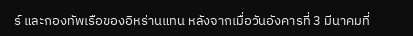ร์ และกองทัพเรือของอิหร่านแทน หลังจากเมื่อวันอังคารที่ 3 มีนาคมที่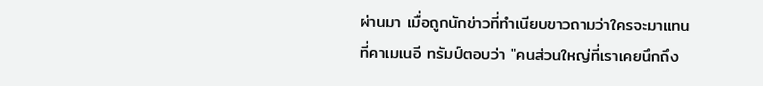ผ่านมา เมื่อถูกนักข่าวที่ทำเนียบขาวถามว่าใครจะมาแทนที่คาเมเนอี ทรัมป์ตอบว่า "คนส่วนใหญ่ที่เราเคยนึกถึง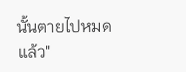นั้นตายไปหมดแล้ว"